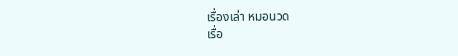เรื่องเล่า หมอนวด
เรื่อ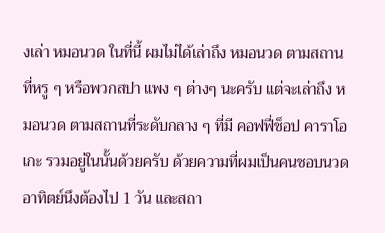งเล่า หมอนวด ในที่นี้ ผมไม่ได้เล่าถึง หมอนวด ตามสถานที่หรู ๆ หรือพวกสปา แพง ๆ ต่างๆ นะครับ แต่จะเล่าถึง หมอนวด ตามสถานที่ระดับกลาง ๆ ที่มี คอฟฟี่ช็อป คาราโอเกะ รวมอยู่ในนั้นด้วยครับ ด้วยความที่ผมเป็นคนชอบนวด อาทิตย์นึงต้องไป 1 วัน และสถา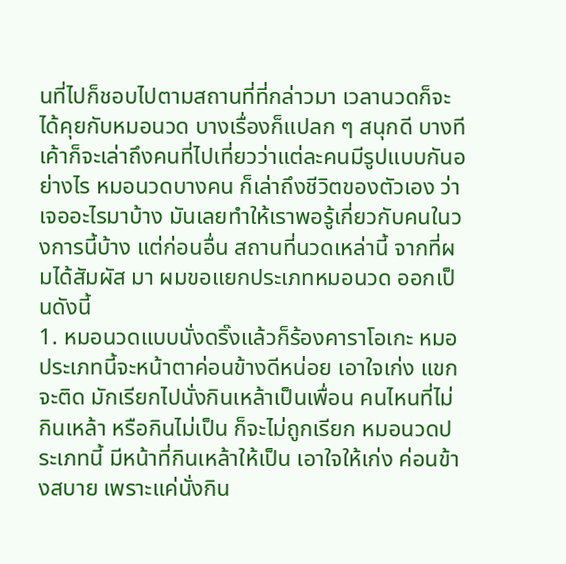นที่ไปก็ชอบไปตามสถานที่ที่กล่าวมา เวลานวดก็จะได้คุยกับหมอนวด บางเรื่องก็แปลก ๆ สนุกดี บางทีเค้าก็จะเล่าถึงคนที่ไปเที่ยวว่าแต่ละคนมีรูปแบบกันอย่างไร หมอนวดบางคน ก็เล่าถึงชีวิตของตัวเอง ว่าเจออะไรมาบ้าง มันเลยทำให้เราพอรู้เกี่ยวกับคนในวงการนี้บ้าง แต่ก่อนอื่น สถานที่นวดเหล่านี้ จากที่ผมได้สัมผัส มา ผมขอแยกประเภทหมอนวด ออกเป็นดังนี้
1. หมอนวดแบบนั่งดริ๊งแล้วก็ร้องคาราโอเกะ หมอประเภทนี้จะหน้าตาค่อนข้างดีหน่อย เอาใจเก่ง แขกจะติด มักเรียกไปนั่งกินเหล้าเป็นเพื่อน คนไหนที่ไม่กินเหล้า หรือกินไม่เป็น ก็จะไม่ถูกเรียก หมอนวดประเภทนี้ มีหน้าที่กินเหล้าให้เป็น เอาใจให้เก่ง ค่อนข้างสบาย เพราะแค่นั่งกิน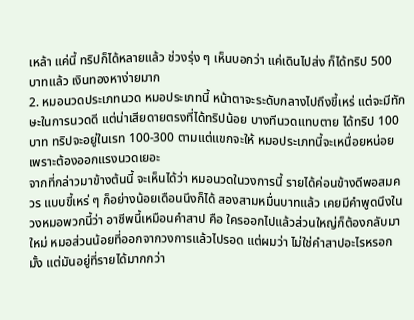เหล้า แค่นี้ ทริปก็ได้หลายแล้ว ช่วงรุ่ง ๆ เห็นบอกว่า แค่เดินไปส่ง ก็ได้ทริป 500 บาทแล้ว เงินทองหาง่ายมาก
2. หมอนวดประเภทนวด หมอประเภทนี้ หน้าตาจะระดับกลางไปถึงขี้เหร่ แต่จะมีทักษะในการนวดดี แต่น่าเสียดายตรงที่ได้ทริปน้อย บางทีนวดแทบตาย ได้ทริป 100 บาท ทริปจะอยู่ในเรท 100-300 ตามแต่แขกจะให้ หมอประเภทนี้จะเหนื่อยหน่อย เพราะต้องออกแรงนวดเยอะ
จากที่กล่าวมาข้างต้นนี้ จะเห็นได้ว่า หมอนวดในวงการนี้ รายได้ค่อนข้างดีพอสมควร แบบขี้เหร่ ๆ ก็อย่างน้อยเดือนนึงก็ได้ สองสามหมื่นบาทแล้ว เคยมีคำพูดนึงในวงหมอพวกนี้ว่า อาชีพนี้เหมือนคำสาป คือ ใครออกไปแล้วส่วนใหญ่ก็ต้องกลับมาใหม่ หมอส่วนน้อยที่ออกจากวงการแล้วไปรอด แต่ผมว่า ไม่ใช่คำสาปอะไรหรอกมั้ง แต่มันอยู่ที่รายได้มากกว่า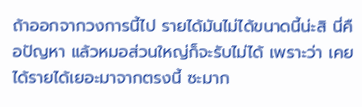ถ้าออกจากวงการนี้ไป รายได้มันไม่ได้ขนาดนี้น่ะสิ นี่คือปัญหา แล้วหมอส่วนใหญ่ก็จะรับไม่ได้ เพราะว่า เคยได้รายได้เยอะมาจากตรงนี้ ซะมาก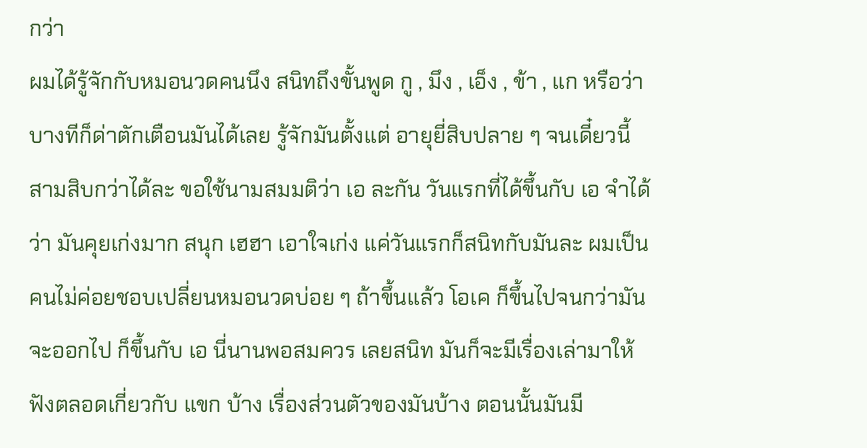กว่า
ผมได้รู้จักกับหมอนวดคนนึง สนิทถึงขั้นพูด กู , มึง , เอ็ง , ข้า , แก หรือว่าบางทีก็ด่าตักเตือนมันได้เลย รู้จักมันตั้งแต่ อายุยี่สิบปลาย ๆ จนเดี๋ยวนี้ สามสิบกว่าได้ละ ขอใช้นามสมมติว่า เอ ละกัน วันแรกที่ได้ขึ้นกับ เอ จำได้ว่า มันคุยเก่งมาก สนุก เฮฮา เอาใจเก่ง แค่วันแรกก็สนิทกับมันละ ผมเป็นคนไม่ค่อยชอบเปลี่ยนหมอนวดบ่อย ๆ ถ้าขึ้นแล้ว โอเค ก็ขึ้นไปจนกว่ามันจะออกไป ก็ขึ้นกับ เอ นี่นานพอสมควร เลยสนิท มันก็จะมีเรื่องเล่ามาให้ฟังตลอดเกี่ยวกับ แขก บ้าง เรื่องส่วนตัวของมันบ้าง ตอนนั้นมันมี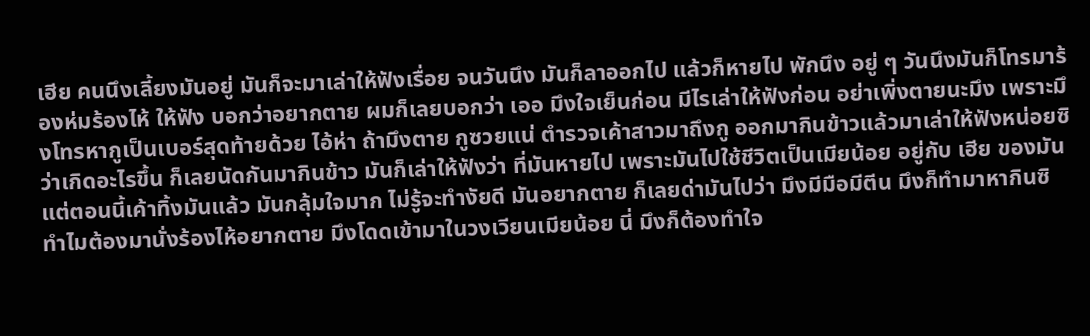เฮีย คนนึงเลี้ยงมันอยู่ มันก็จะมาเล่าให้ฟังเรื่อย จนวันนึง มันก็ลาออกไป แล้วก็หายไป พักนึง อยู่ ๆ วันนึงมันก็โทรมาร้องห่มร้องไห้ ให้ฟัง บอกว่าอยากตาย ผมก็เลยบอกว่า เออ มึงใจเย็นก่อน มีไรเล่าให้ฟังก่อน อย่าเพิ่งตายนะมึง เพราะมึงโทรหากูเป็นเบอร์สุดท้ายด้วย ไอ้ห่า ถ้ามึงตาย กูซวยแน่ ตำรวจเค้าสาวมาถึงกู ออกมากินข้าวแล้วมาเล่าให้ฟังหน่อยซิว่าเกิดอะไรขึ้น ก็เลยนัดกันมากินข้าว มันก็เล่าให้ฟังว่า ที่มันหายไป เพราะมันไปใช้ชีวิตเป็นเมียน้อย อยู่กับ เฮีย ของมัน แต่ตอนนี้เค้าทิ้งมันแล้ว มันกลุ้มใจมาก ไม่รู้จะทำงัยดี มันอยากตาย ก็เลยด่ามันไปว่า มึงมีมือมีตีน มึงก็ทำมาหากินซิ ทำไมต้องมานั่งร้องไห้อยากตาย มึงโดดเข้ามาในวงเวียนเมียน้อย นี่ มึงก็ต้องทำใจ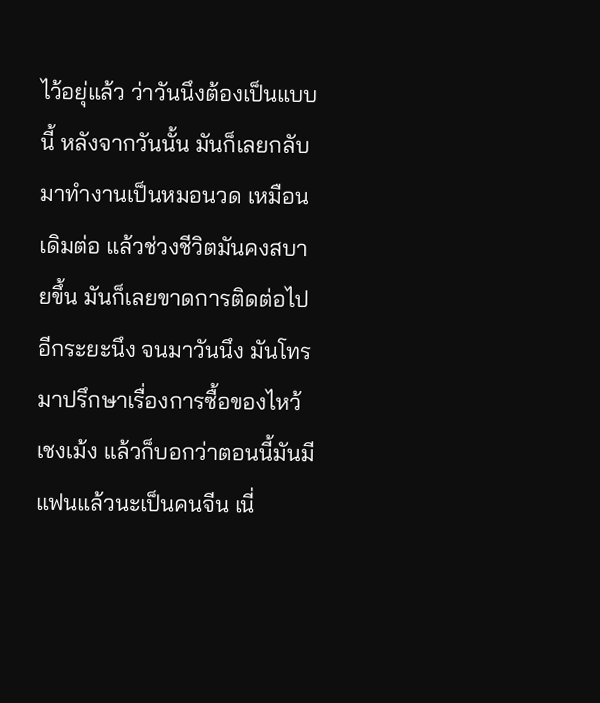ไว้อยุ่แล้ว ว่าวันนึงต้องเป็นแบบนี้ หลังจากวันนั้น มันก็เลยกลับมาทำงานเป็นหมอนวด เหมือนเดิมต่อ แล้วช่วงชีวิตมันคงสบายขึ้น มันก็เลยขาดการติดต่อไปอีกระยะนึง จนมาวันนึง มันโทรมาปรึกษาเรื่องการซื้อของไหว้เชงเม้ง แล้วก็บอกว่าตอนนี้มันมีแฟนแล้วนะเป็นคนจีน เนี่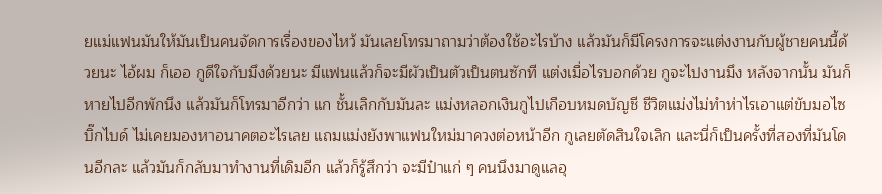ยแม่แฟนมันให้มันเป็นคนจัดการเรื่องของไหว้ มันเลยโทรมาถามว่าต้องใช้อะไรบ้าง แล้วมันก็มีโครงการจะแต่งงานกับผู้ชายคนนี้ด้วยนะ ไอ้ผม ก็เออ กูดีใจกับมึงด้วยนะ มีแฟนแล้วก็จะมีผัวเป็นตัวเป็นตนซักที แต่งเมื่อไรบอกด้วย กูจะไปงานมึง หลังจากนั้น มันก็หายไปอีกพักนึง แล้วมันก็โทรมาอีกว่า แก ชั้นเลิกกับมันละ แม่งหลอกเงินกูไปเกือบหมดบัญชี ชีวิตแม่งไม่ทำห่าไรเอาแต่ขับมอไซบิ๊กไบด์ ไม่เคยมองหาอนาคตอะไรเลย แถมแม่งยังพาแฟนใหม่มาควงต่อหน้าอีก กูเลยตัดสินใจเลิก และนี่ก็เป็นครั้งที่สองที่มันโดนอีกละ แล้วมันก็กลับมาทำงานที่เดิมอีก แล้วก็รู้สึกว่า จะมีป๋าแก่ ๆ คนนึงมาดูแลอุ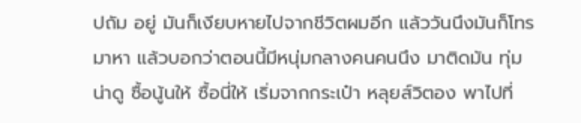ปถัม อยู่ มันก็เงียบหายไปจากชีวิตผมอีก แล้ววันนึงมันก็โทรมาหา แล้วบอกว่าตอนนี้มีหนุ่มกลางคนคนนึง มาติดมัน ทุ่มน่าดู ซื้อนู้นให้ ซื้อนี่ให้ เริ่มจากกระเป๋า หลุยส์วิตอง พาไปที่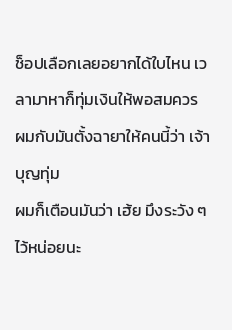ช็อปเลือกเลยอยากได้ใบไหน เวลามาหาก็ทุ่มเงินให้พอสมควร ผมกับมันตั้งฉายาให้คนนี้ว่า เจ้าบุญทุ่ม
ผมก็เตือนมันว่า เฮ้ย มึงระวัง ๆ ไว้หน่อยนะ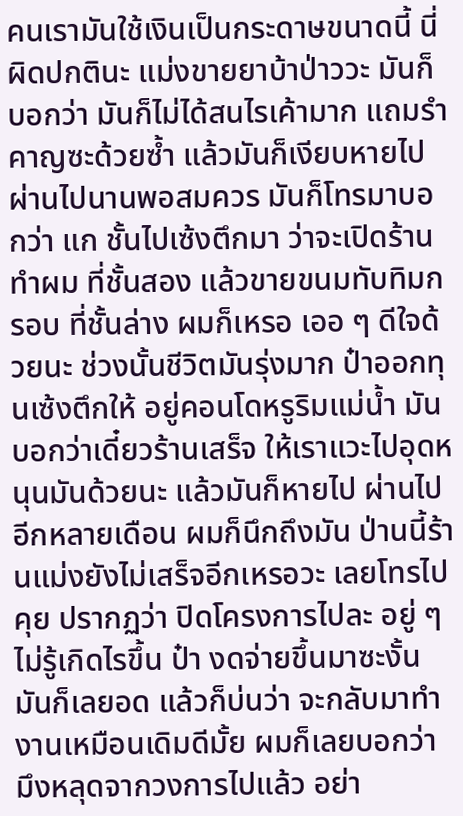คนเรามันใช้เงินเป็นกระดาษขนาดนี้ นี่ ผิดปกตินะ แม่งขายยาบ้าป่าววะ มันก็บอกว่า มันก็ไม่ได้สนไรเค้ามาก แถมรำคาญซะด้วยซ้ำ แล้วมันก็เงียบหายไป ผ่านไปนานพอสมควร มันก็โทรมาบอกว่า แก ชั้นไปเซ้งตึกมา ว่าจะเปิดร้านทำผม ที่ชั้นสอง แล้วขายขนมทับทิมกรอบ ที่ชั้นล่าง ผมก็เหรอ เออ ๆ ดีใจด้วยนะ ช่วงนั้นชีวิตมันรุ่งมาก ป๋าออกทุนเซ้งตึกให้ อยู่คอนโดหรูริมแม่น้ำ มันบอกว่าเดี๋ยวร้านเสร็จ ให้เราแวะไปอุดหนุนมันด้วยนะ แล้วมันก็หายไป ผ่านไปอีกหลายเดือน ผมก็นึกถึงมัน ป่านนี้ร้านแม่งยังไม่เสร็จอีกเหรอวะ เลยโทรไปคุย ปรากฏว่า ปิดโครงการไปละ อยู่ ๆ ไม่รู้เกิดไรขึ้น ป๋า งดจ่ายขึ้นมาซะงั้น มันก็เลยอด แล้วก็บ่นว่า จะกลับมาทำงานเหมือนเดิมดีมั้ย ผมก็เลยบอกว่า มึงหลุดจากวงการไปแล้ว อย่า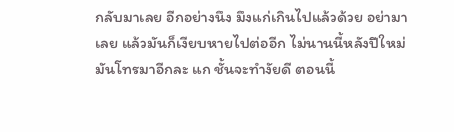กลับมาเลย อีกอย่างนึง มึงแก่เกินไปแล้วด้วย อย่ามาเลย แล้วมันก็เงียบหายไปต่ออีก ไม่นานนี้หลังปีใหม่ มันโทรมาอีกละ แก ชั้นจะทำงัยดี ตอนนี้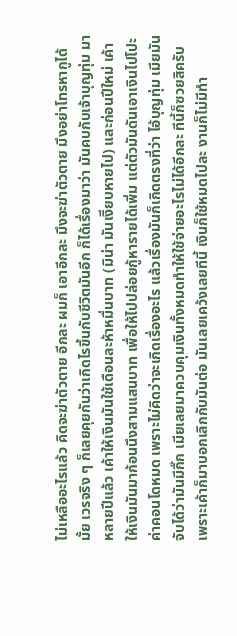ไม่เหลืออะไรแล้ว คิดจะฆ่าตัวตาย อีกละ ผมก็ เอาอีกละ มึงจะฆ่าตัวตาย มึงอย่าโทรหากูได้มั้ย เวรจริง ๆ ก็เลยคุยกันว่าเกิดไรขึ้นกับชีวิตมันอีก ก็ได้เรื่องมาว่า มันคบกับเจ้าบุญทุ่ม มาหลายปีแล้ว เค้าให้เงินมันใช้เดือนละห้าหมื่นบาท (มิน่า มันเงิียบหายไป) และก่อนปีใหม่ เค้าให้เงินมันมาก้อนนึงสามแสนบาท เพื่อให้ไปปล่อยกู้หารายได้เพิ่ม แต่ตัวมันดันเอาเงินไปโปะค่าคอนโดหมด เพราะไม่คิดว่าจะเกิดเรื่องอะไร แล้วเรื่องมันก็เกิดตรงที่ว่า ไอ้บุญทุ่ม เมียมันจับได้ว่ามันมีกิ๊ก เมียเลยมาควบคุมเงินทั้งหมดทำให้ใช้จ่ายอะไรไม่ได้อีกละ ทีนี้ก็ซวยสิครับ เพราะเค้าก็มาบอกเลิกกับมันต่อ มันเลยเคว้งเลยทีนี้ เงินก็ใช้หมดไปละ งานก็ไม่มีทำ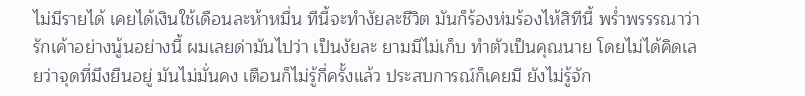ไม่มีรายได้ เคยได้เงินใช้เดือนละห้าหมื่น ทีนี้จะทำงัยละชีวิต มันก็ร้องห่มร้องไห้สิทีนี้ พร่ำพรรรณาว่ารักเค้าอย่างนู้นอย่างนี้ ผมเลยด่ามันไปว่า เป็นงัยละ ยามมีไม่เก็บ ทำตัวเป็นคุณนาย โดยไม่ได้คิดเลยว่าจุดที่มึงยืนอยู่ มันไม่มั่นคง เตือนก็ไม่รู้กี่ครั้งแล้ว ประสบการณ์ก็เคยมี ยังไม่รู้จัก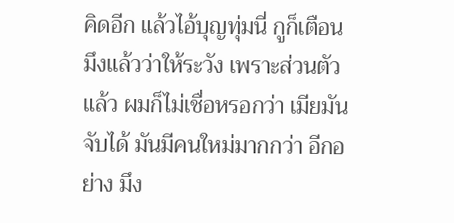คิดอีก แล้วไอ้บุญทุ่มนี่ กูก็เตือนมึงแล้วว่าให้ระวัง เพราะส่วนตัวแล้ว ผมก็ไม่เชื่อหรอกว่า เมียมันจับได้ มันมีคนใหม่มากกว่า อีกอย่าง มึง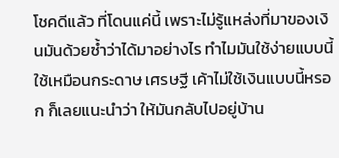โชคดีแล้ว ที่โดนแค่นี้ เพราะไม่รู้แหล่งที่มาของเงินมันด้วยซ้ำว่าได้มาอย่างไร ทำไมมันใช้ง่ายแบบนี้ ใช้เหมือนกระดาษ เศรษฐี เค้าไม่ใช้เงินแบบนี้หรอก ก็เลยแนะนำว่า ให้มันกลับไปอยู่บ้าน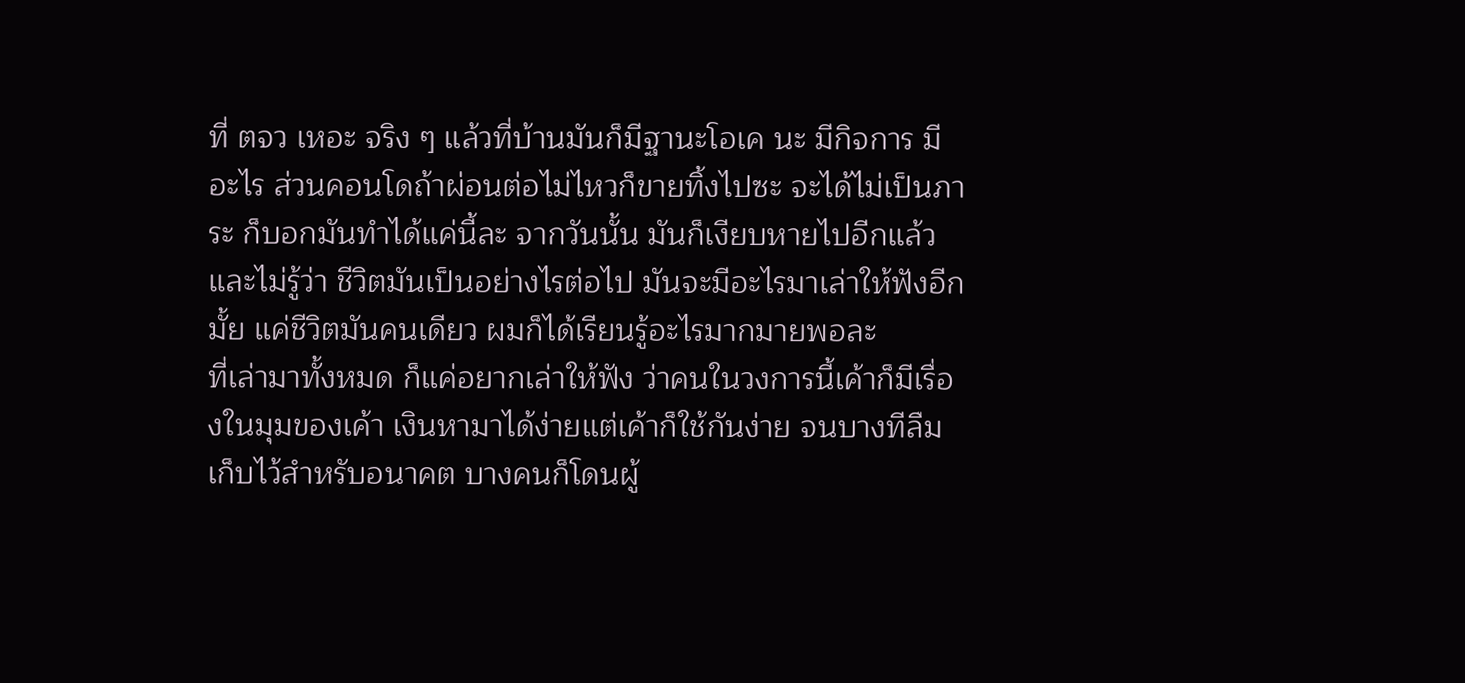ที่ ตจว เหอะ จริง ๆ แล้วที่บ้านมันก็มีฐานะโอเค นะ มีกิจการ มีอะไร ส่วนคอนโดถ้าผ่อนต่อไม่ไหวก็ขายทิ้งไปซะ จะได้ไม่เป็นภาระ ก็บอกมันทำได้แค่นี้ละ จากวันนั้น มันก็เงียบหายไปอีกแล้ว และไม่รู้ว่า ชีวิตมันเป็นอย่างไรต่อไป มันจะมีอะไรมาเล่าให้ฟังอีกมั้ย แค่ชีวิตมันคนเดียว ผมก็ได้เรียนรู้อะไรมากมายพอละ
ที่เล่ามาทั้งหมด ก็แค่อยากเล่าให้ฟัง ว่าคนในวงการนี้เค้าก็มีเรื่องในมุมของเค้า เงินหามาได้ง่ายแต่เค้าก็ใช้กันง่าย จนบางทีลืมเก็บไว้สำหรับอนาคต บางคนก็โดนผู้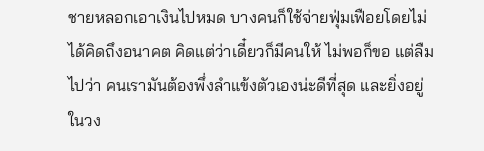ชายหลอกเอาเงินไปหมด บางคนก็ใช้จ่ายฟุ่มเฟือยโดยไม่ได้คิดถึงอนาคต คิดแต่ว่าเดี๋ยวก็มีคนให้ ไม่พอก็ขอ แต่ลืมไปว่า คนเรามันต้องพึ่งลำแข้งตัวเองน่ะดีที่สุด และยิ่งอยู่ในวง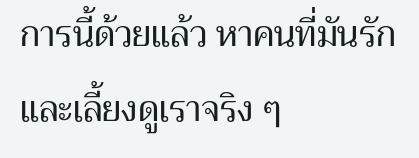การนี้ด้วยแล้ว หาคนที่มันรักและเลี้ยงดูเราจริง ๆ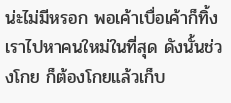น่ะไม่มีหรอก พอเค้าเบื่อเค้าก็ทิ้งเราไปหาคนใหม่ในที่สุด ดังนั้นช่วงโกย ก็ต้องโกยแล้วเก็บ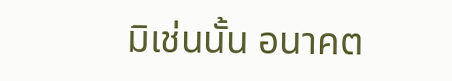มิเช่นนั้น อนาคต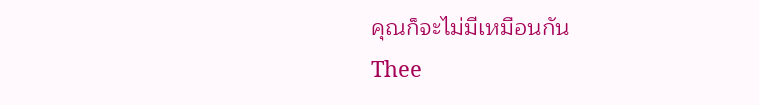คุณก็จะไม่มีเหมือนกัน
Thee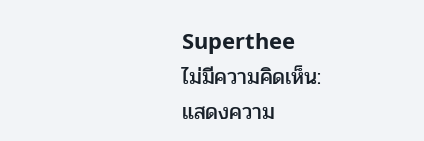Superthee
ไม่มีความคิดเห็น:
แสดงความ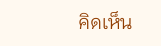คิดเห็น